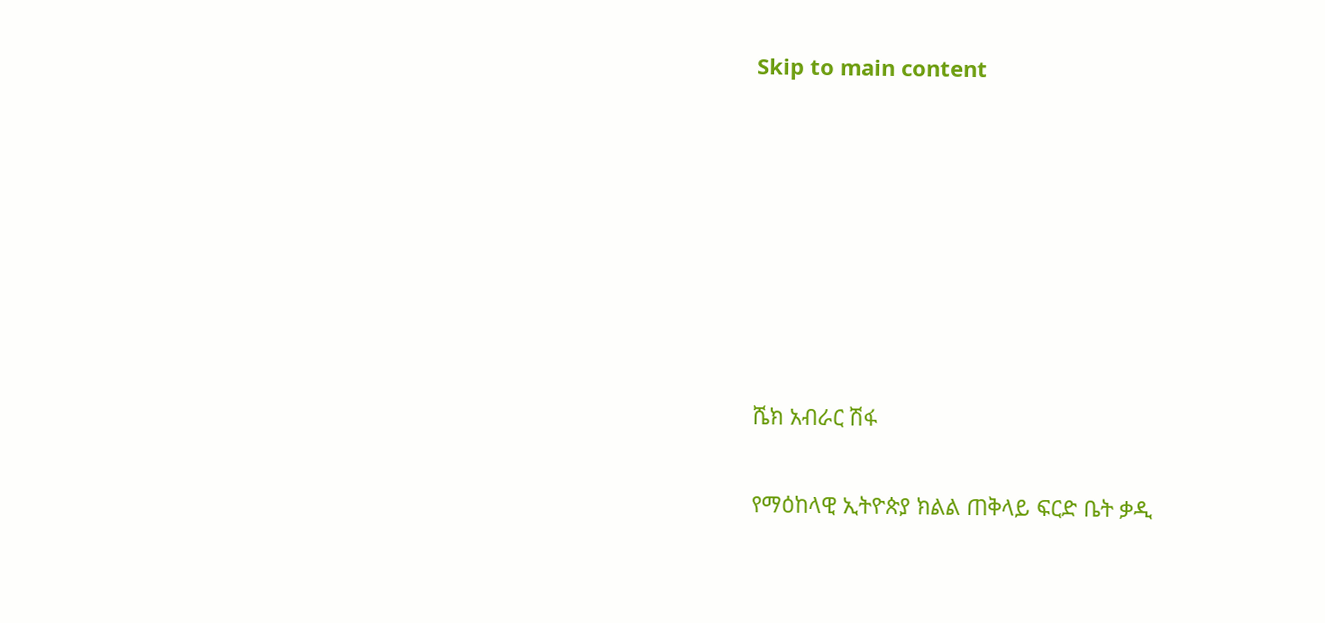Skip to main content







ሼክ አብራር ሽፋ

የማዕከላዊ ኢትዮጵያ ክልል ጠቅላይ ፍርድ ቤት ቃዲ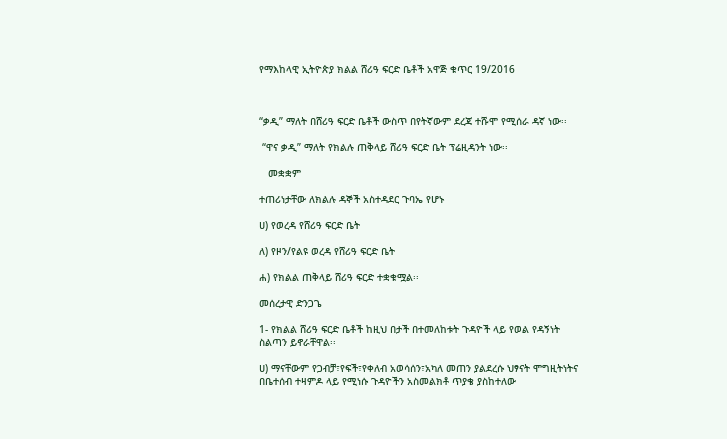የማእከላዊ ኢትዮጵያ ክልል ሸሪዓ ፍርድ ቤቶች አዋጅ ቁጥር 19/2016



“ቃዲ” ማለት በሸሪዓ ፍርድ ቤቶች ውስጥ በየትኛውም ደረጃ ተሹሞ የሚሰራ ዳኛ ነው፡፡

 “ዋና ቃዲ” ማለት የክልሉ ጠቅላይ ሸሪዓ ፍርድ ቤት ፕሬዚዳንት ነው፡፡

   መቋቋም

ተጠሪነታቸው ለክልሉ ዳኞች አስተዳደር ጉባኤ የሆኑ

ሀ) የወረዳ የሸሪዓ ፍርድ ቤት

ለ) የዞን/የልዩ ወረዳ የሸሪዓ ፍርድ ቤት

ሐ) የክልል ጠቅላይ ሸሪዓ ፍርድ ተቋቁሟል፡፡

መሰረታዊ ድንጋጌ

1- የክልል ሸሪዓ ፍርድ ቤቶች ከዚህ በታች በተመለከቱት ጉዳዮች ላይ የወል የዳኝነት ስልጣን ይኖራቸዋል፡፡

ሀ) ማናቸውም የጋብቻ፣የፍች፣የቀለብ አወሳሰን፣አካለ መጠን ያልደረሱ ህፃናት ሞግዚትነትና በቤተሰብ ተዛምዶ ላይ የሚነሱ ጉዳዮችን አስመልክቶ ጥያቄ ያስከተለው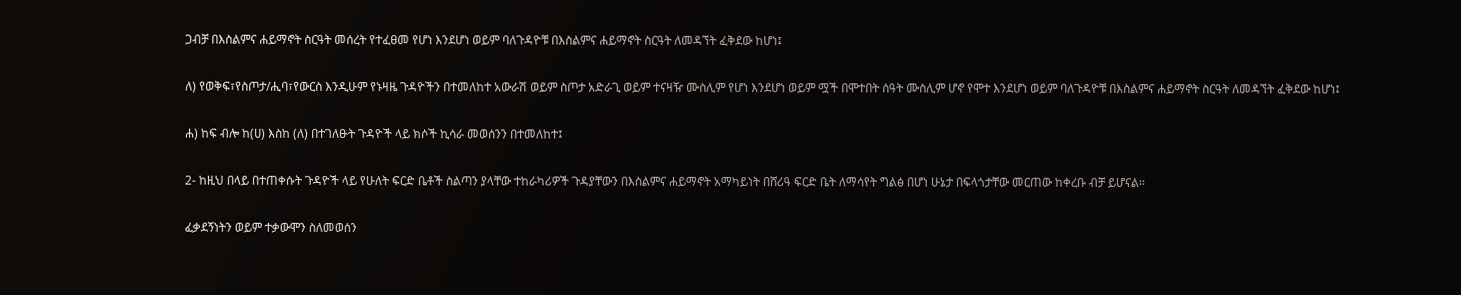ጋብቻ በእስልምና ሐይማኖት ስርዓት መሰረት የተፈፀመ የሆነ እንደሆነ ወይም ባለጉዳዮቹ በእስልምና ሐይማኖት ስርዓት ለመዳኘት ፈቅደው ከሆነ፤

ለ) የወቅፍ፣የስጦታ/ሒባ፣የውርስ እንዲሁም የኑዛዜ ጉዳዮችን በተመለከተ አውራሽ ወይም ስጦታ አድራጊ ወይም ተናዛዥ ሙስሊም የሆነ እንደሆነ ወይም ሟች በሞተበት ሰዓት ሙስሊም ሆኖ የሞተ እንደሆነ ወይም ባለጉዳዮቹ በእስልምና ሐይማኖት ስርዓት ለመዳኘት ፈቅደው ከሆነ፤

ሐ) ከፍ ብሎ ከ(ሀ) እስከ (ለ) በተገለፁት ጉዳዮች ላይ ክሶች ኪሳራ መወሰንን በተመለከተ፤

2- ከዚህ በላይ በተጠቀሱት ጉዳዮች ላይ የሁለት ፍርድ ቤቶች ስልጣን ያላቸው ተከራካሪዎች ጉዳያቸውን በእስልምና ሐይማኖት አማካይነት በሸሪዓ ፍርድ ቤት ለማሳየት ግልፅ በሆነ ሁኔታ በፍላጎታቸው መርጠው ከቀረቡ ብቻ ይሆናል፡፡

ፈቃደኝነትን ወይም ተቃውሞን ስለመወሰን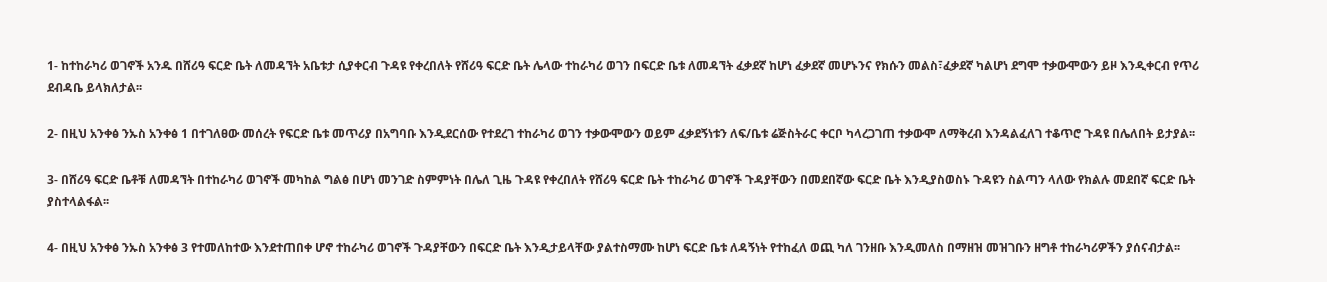1- ከተከራካሪ ወገኖች አንዱ በሸሪዓ ፍርድ ቤት ለመዳኘት አቤቱታ ሲያቀርብ ጉዳዩ የቀረበለት የሸሪዓ ፍርድ ቤት ሌላው ተከራካሪ ወገን በፍርድ ቤቱ ለመዳኘት ፈቃደኛ ከሆነ ፈቃደኛ መሆኑንና የክሱን መልስ፣ፈቃደኛ ካልሆነ ደግሞ ተቃውሞውን ይዞ እንዲቀርብ የጥሪ ደብዳቤ ይላክለታል፡፡

2- በዚህ አንቀፅ ንኡስ አንቀፅ 1 በተገለፀው መሰረት የፍርድ ቤቱ መጥሪያ በአግባቡ እንዲደርሰው የተደረገ ተከራካሪ ወገን ተቃውሞውን ወይም ፈቃደኝነቱን ለፍ/ቤቱ ሬጅስትራር ቀርቦ ካላረጋገጠ ተቃውሞ ለማቅረብ እንዳልፈለገ ተቆጥሮ ጉዳዩ በሌለበት ይታያል፡፡

3- በሸሪዓ ፍርድ ቤቶቹ ለመዳኘት በተከራካሪ ወገኖች መካከል ግልፅ በሆነ መንገድ ስምምነት በሌለ ጊዜ ጉዳዩ የቀረበለት የሸሪዓ ፍርድ ቤት ተከራካሪ ወገኖች ጉዳያቸውን በመደበኛው ፍርድ ቤት እንዲያስወስኑ ጉዳዩን ስልጣን ላለው የክልሉ መደበኛ ፍርድ ቤት ያስተላልፋል፡፡

4- በዚህ አንቀፅ ንኡስ አንቀፅ 3 የተመለከተው እንደተጠበቀ ሆኖ ተከራካሪ ወገኖች ጉዳያቸውን በፍርድ ቤት እንዲታይላቸው ያልተስማሙ ከሆነ ፍርድ ቤቱ ለዳኝነት የተከፈለ ወጪ ካለ ገንዘቡ እንዲመለስ በማዘዝ መዝገቡን ዘግቶ ተከራካሪዎችን ያሰናብታል፡፡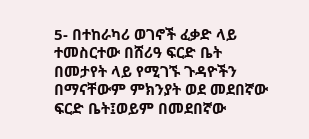5- በተከራካሪ ወገኖች ፈቃድ ላይ ተመስርተው በሸሪዓ ፍርድ ቤት በመታየት ላይ የሚገኙ ጉዳዮችን በማናቸውም ምክንያት ወደ መደበኛው ፍርድ ቤት፤ወይም በመደበኛው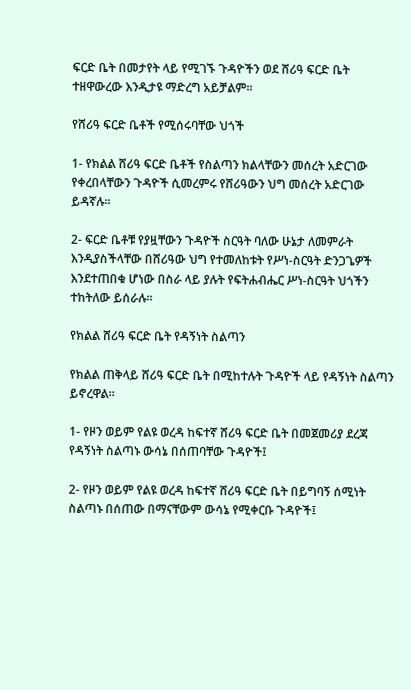ፍርድ ቤት በመታየት ላይ የሚገኙ ጉዳዮችን ወደ ሸሪዓ ፍርድ ቤት ተዘዋውረው እንዲታዩ ማድረግ አይቻልም፡፡

የሸሪዓ ፍርድ ቤቶች የሚሰሩባቸው ህጎች

1- የክልል ሸሪዓ ፍርድ ቤቶች የስልጣን ክልላቸውን መሰረት አድርገው የቀረበላቸውን ጉዳዮች ሲመረምሩ የሸሪዓውን ህግ መሰረት አድርገው ይዳኛሉ፡፡

2- ፍርድ ቤቶቹ የያዟቸውን ጉዳዮች ስርዓት ባለው ሁኔታ ለመምራት እንዲያስችላቸው በሸሪዓው ህግ የተመለከቱት የሥነ-ስርዓት ድንጋጌዎች እንደተጠበቁ ሆነው በስራ ላይ ያሉት የፍትሐብሔር ሥነ-ስርዓት ህጎችን ተከትለው ይሰራሉ፡፡

የክልል ሸሪዓ ፍርድ ቤት የዳኝነት ስልጣን

የክልል ጠቅላይ ሸሪዓ ፍርድ ቤት በሚከተሉት ጉዳዮች ላይ የዳኝነት ስልጣን ይኖረዋል፡፡

1- የዞን ወይም የልዩ ወረዳ ከፍተኛ ሸሪዓ ፍርድ ቤት በመጀመሪያ ደረጃ የዳኝነት ስልጣኑ ውሳኔ በሰጠባቸው ጉዳዮች፤

2- የዞን ወይም የልዩ ወረዳ ከፍተኛ ሸሪዓ ፍርድ ቤት በይግባኝ ሰሚነት ስልጣኑ በሰጠው በማናቸውም ውሳኔ የሚቀርቡ ጉዳዮች፤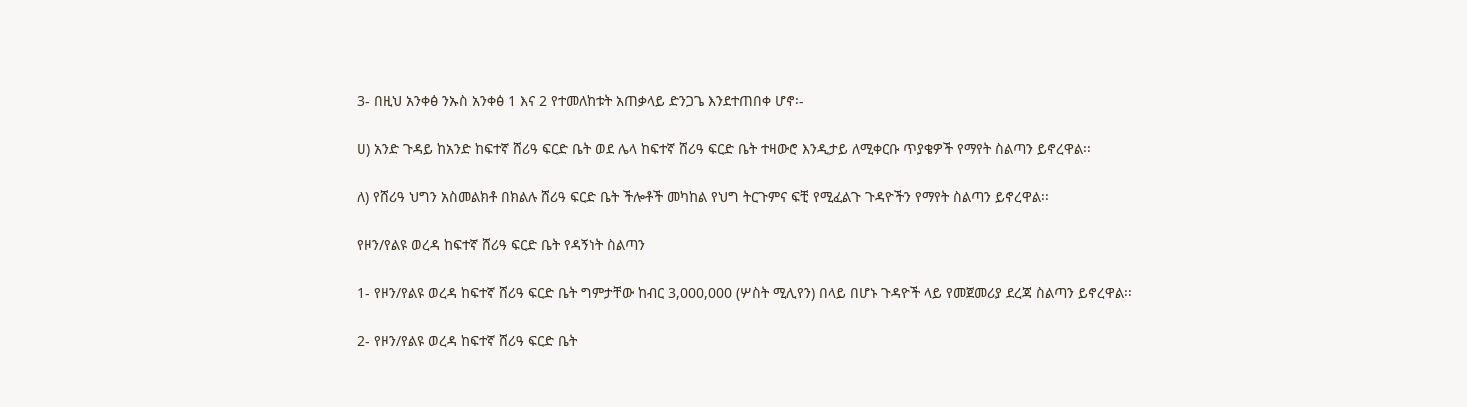3- በዚህ አንቀፅ ንኡስ አንቀፅ 1 እና 2 የተመለከቱት አጠቃላይ ድንጋጌ እንደተጠበቀ ሆኖ፡-

ሀ) አንድ ጉዳይ ከአንድ ከፍተኛ ሸሪዓ ፍርድ ቤት ወደ ሌላ ከፍተኛ ሸሪዓ ፍርድ ቤት ተዛውሮ እንዲታይ ለሚቀርቡ ጥያቄዎች የማየት ስልጣን ይኖረዋል፡፡

ለ) የሸሪዓ ህግን አስመልክቶ በክልሉ ሸሪዓ ፍርድ ቤት ችሎቶች መካከል የህግ ትርጉምና ፍቺ የሚፈልጉ ጉዳዮችን የማየት ስልጣን ይኖረዋል፡፡

የዞን/የልዩ ወረዳ ከፍተኛ ሸሪዓ ፍርድ ቤት የዳኝነት ስልጣን

1- የዞን/የልዩ ወረዳ ከፍተኛ ሸሪዓ ፍርድ ቤት ግምታቸው ከብር 3,000,000 (ሦስት ሚሊየን) በላይ በሆኑ ጉዳዮች ላይ የመጀመሪያ ደረጃ ስልጣን ይኖረዋል፡፡

2- የዞን/የልዩ ወረዳ ከፍተኛ ሸሪዓ ፍርድ ቤት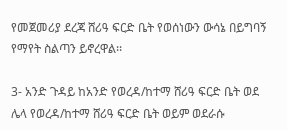የመጀመሪያ ደረጃ ሸሪዓ ፍርድ ቤት የወሰነውን ውሳኔ በይግባኝ የማየት ስልጣን ይኖረዋል፡፡

3- አንድ ጉዳይ ከአንድ የወረዳ/ከተማ ሸሪዓ ፍርድ ቤት ወደ ሌላ የወረዳ/ከተማ ሸሪዓ ፍርድ ቤት ወይም ወደራሱ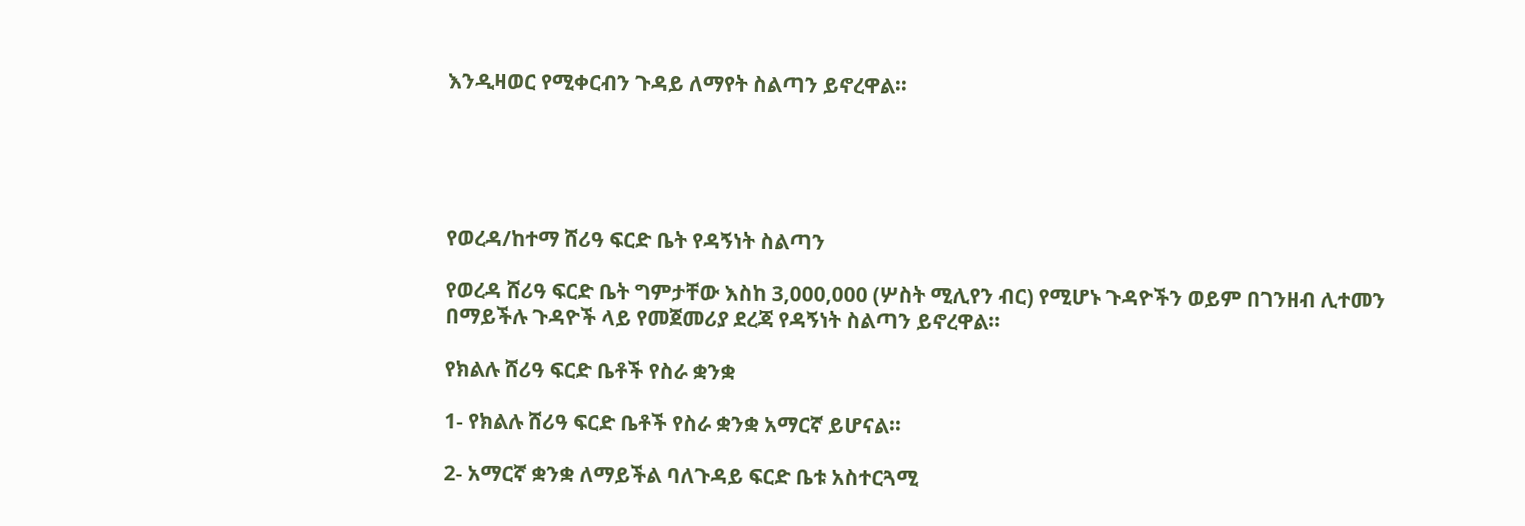እንዲዛወር የሚቀርብን ጉዳይ ለማየት ስልጣን ይኖረዋል፡፡





የወረዳ/ከተማ ሸሪዓ ፍርድ ቤት የዳኝነት ስልጣን

የወረዳ ሸሪዓ ፍርድ ቤት ግምታቸው እስከ 3,000,000 (ሦስት ሚሊየን ብር) የሚሆኑ ጉዳዮችን ወይም በገንዘብ ሊተመን በማይችሉ ጉዳዮች ላይ የመጀመሪያ ደረጃ የዳኝነት ስልጣን ይኖረዋል፡፡

የክልሉ ሸሪዓ ፍርድ ቤቶች የስራ ቋንቋ

1- የክልሉ ሸሪዓ ፍርድ ቤቶች የስራ ቋንቋ አማርኛ ይሆናል፡፡

2- አማርኛ ቋንቋ ለማይችል ባለጉዳይ ፍርድ ቤቱ አስተርጓሚ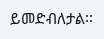ይመድብለታል፡፡